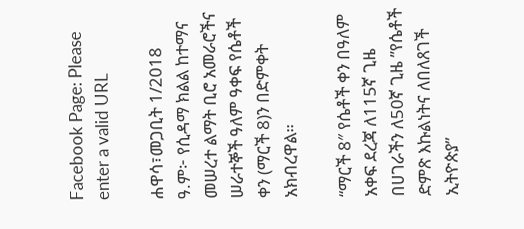Facebook Page: Please enter a valid URL

ሐዋሳ፣መጋቢት 1/2018 ዓ.ም፦ የሲዳማ ክልል ከተማና መሠረተ ልማት ቢሮ አመራሮችና ሠራተኞች ዓለም ዓቀፍ የሴቶች ቀን (ማርች 8)ን በድምቀት አክብረዋል።

“ማርች 8″ የሴቶች ቀን በዓለም አቀፍ ደረጃ ለ115ኛ ጊዜ በሀገራችን ለ50ኛ ጊዜ ”የሴቶች ድምጽ እኩልነትና ለበለጸገች ኢትዮጵያ”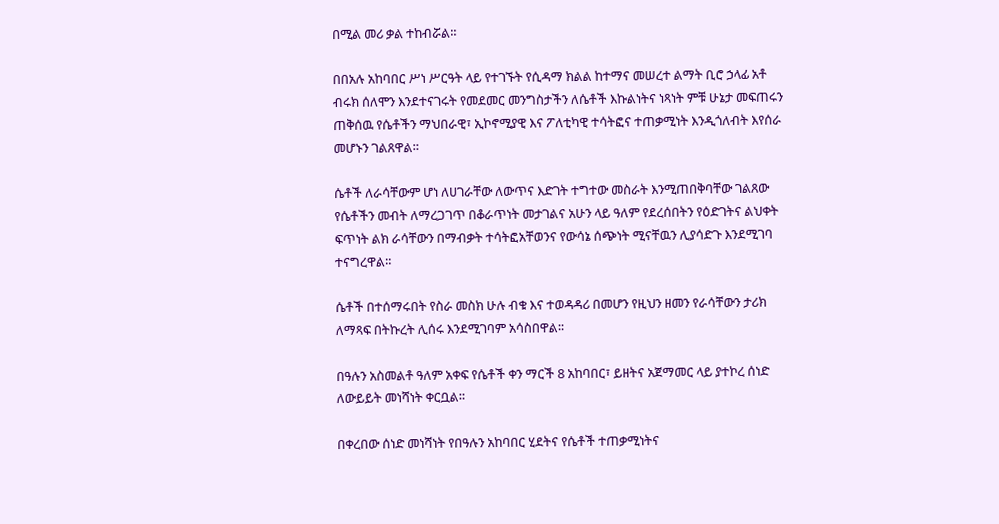በሚል መሪ ቃል ተከብሯል።

በበአሉ አከባበር ሥነ ሥርዓት ላይ የተገኙት የሲዳማ ክልል ከተማና መሠረተ ልማት ቢሮ ኃላፊ አቶ ብሩክ ሰለሞን እንደተናገሩት የመደመር መንግስታችን ለሴቶች እኩልነትና ነጻነት ምቹ ሁኔታ መፍጠሩን ጠቅሰዉ የሴቶችን ማህበራዊ፣ ኢኮኖሚያዊ እና ፖለቲካዊ ተሳትፎና ተጠቃሚነት እንዲጎለብት እየሰራ መሆኑን ገልጸዋል።

ሴቶች ለራሳቸውም ሆነ ለሀገራቸው ለውጥና እድገት ተግተው መስራት እንሚጠበቅባቸው ገልጸው የሴቶችን መብት ለማረጋገጥ በቆራጥነት መታገልና አሁን ላይ ዓለም የደረሰበትን የዕድገትና ልህቀት ፍጥነት ልክ ራሳቸውን በማብቃት ተሳትፎአቸወንና የውሳኔ ሰጭነት ሚናቸዉን ሊያሳድጉ እንደሚገባ ተናግረዋል።

ሴቶች በተሰማሩበት የስራ መስክ ሁሉ ብቁ እና ተወዳዳሪ በመሆን የዚህን ዘመን የራሳቸውን ታሪክ ለማጻፍ በትኩረት ሊሰሩ እንደሚገባም አሳስበዋል፡፡

በዓሉን አስመልቶ ዓለም አቀፍ የሴቶች ቀን ማርች 8 አከባበር፣ ይዘትና አጀማመር ላይ ያተኮረ ሰነድ ለውይይት መነሻነት ቀርቧል።

በቀረበው ሰነድ መነሻነት የበዓሉን አከባበር ሂደትና የሴቶች ተጠቃሚነትና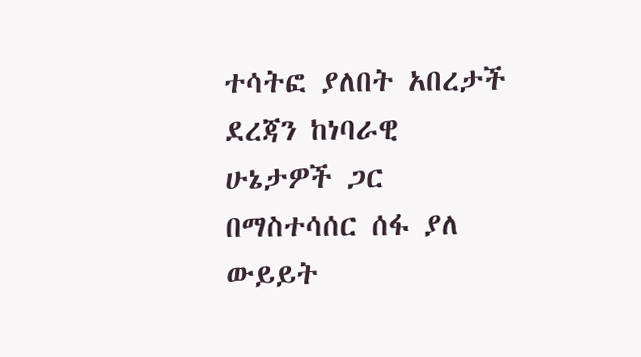ተሳትፎ ያለበት አበረታች ደረጃን ከነባራዊ ሁኔታዎች ጋር በማስተሳሰር ሰፋ ያለ ውይይት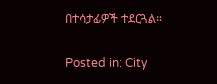በተሳታፊዎች ተደርጓል።

Posted in: City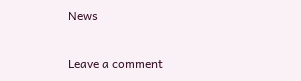News

Leave a comment